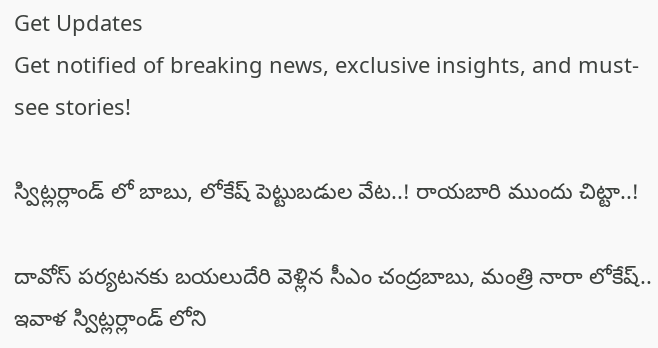Get Updates
Get notified of breaking news, exclusive insights, and must-see stories!

స్విట్లర్లాండ్ లో బాబు, లోకేష్ పెట్టుబడుల వేట..! రాయబారి ముందు చిట్టా..!

దావోస్ పర్యటనకు బయలుదేరి వెళ్లిన సీఎం చంద్రబాబు, మంత్రి నారా లోకేష్.. ఇవాళ స్విట్లర్లాండ్ లోని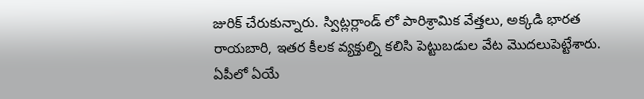జురిక్ చేరుకున్నారు. స్విట్లర్లాండ్ లో పారిశ్రామిక వేత్తలు, అక్కడి భారత రాయబారి, ఇతర కీలక వ్యక్తుల్ని కలిసి పెట్టుబడుల వేట మొదలుపెట్టేశారు. ఏపీలో ఏయే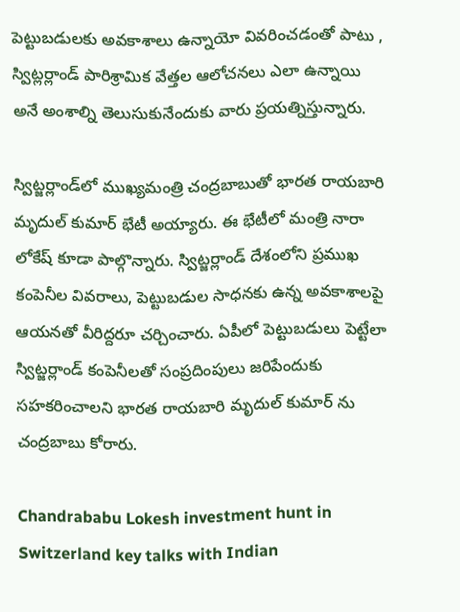పెట్టుబడులకు అవకాశాలు ఉన్నాయో వివరించడంతో పాటు , స్విట్లర్లాండ్ పారిశ్రామిక వేత్తల ఆలోచనలు ఎలా ఉన్నాయి అనే అంశాల్ని తెలుసుకునేందుకు వారు ప్రయత్నిస్తున్నారు.

స్విట్జర్లాండ్‌లో ముఖ్యమంత్రి చంద్రబాబుతో భారత రాయబారి మృదుల్ కుమార్‌ భేటీ అయ్యారు. ఈ భేటీలో మంత్రి నారా లోకేష్ కూడా పాల్గొన్నారు. స్విట్జర్లాండ్ దేశంలోని ప్రముఖ కంపెనీల వివరాలు, పెట్టుబడుల సాధనకు ఉన్న అవకాశాలపై ఆయనతో వీరిద్దరూ చర్చించారు. ఏపీలో పెట్టుబడులు పెట్టేలా స్విట్జర్లాండ్ కంపెనీలతో సంప్రదింపులు జరిపేందుకు సహకరించాలని భారత రాయబారి మృదుల్ కుమార్ ను చంద్రబాబు కోరారు.

Chandrababu Lokesh investment hunt in Switzerland key talks with Indian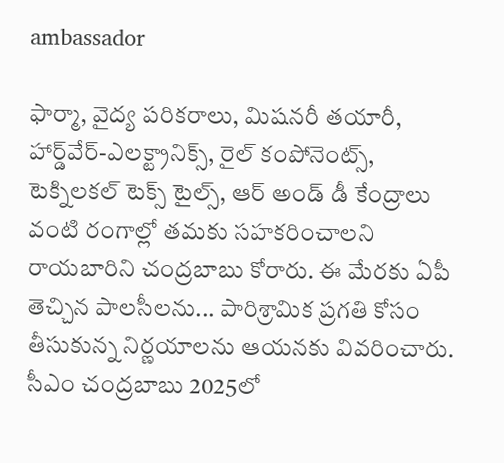ambassador

ఫార్మా, వైద్య పరికరాలు, మిషనరీ తయారీ, హార్డ్‌వేర్-ఎలక్ట్రానిక్స్, రైల్ కంపోనెంట్స్, టెక్నిలకల్ టెక్స్ టైల్స్, ఆర్‌ అండ్‌ డీ కేంద్రాలు వంటి రంగాల్లో తమకు సహకరించాలని రాయబారిని చంద్రబాబు కోరారు. ఈ మేరకు ఏపీ తెచ్చిన పాలసీలను... పారిశ్రామిక ప్రగతి కోసం తీసుకున్న నిర్ణయాలను ఆయనకు వివరించారు. సీఎం చంద్రబాబు 2025లో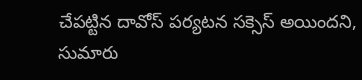చేపట్టిన దావోస్ పర్యటన సక్సెస్ అయిందని, సుమారు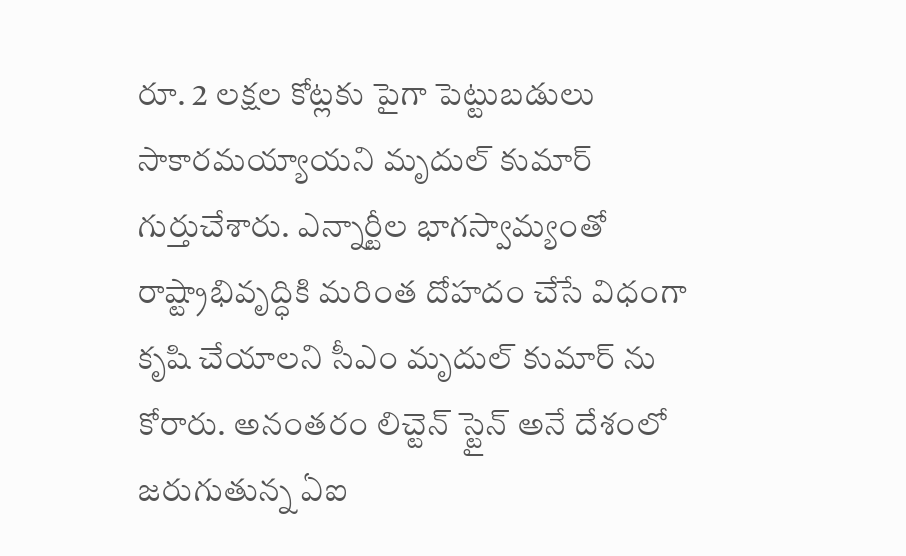రూ. 2 లక్షల కోట్లకు పైగా పెట్టుబడులు సాకారమయ్యాయని మృదుల్ కుమార్ గుర్తుచేశారు. ఎన్నార్టీల భాగస్వామ్యంతో రాష్ట్రాభివృద్ధికి మరింత దోహదం చేసే విధంగా కృషి చేయాలని సీఎం మృదుల్ కుమార్ ను కోరారు. అనంతరం లిచ్టెన్ స్టైన్ అనే దేశంలో జరుగుతున్న ఏఐ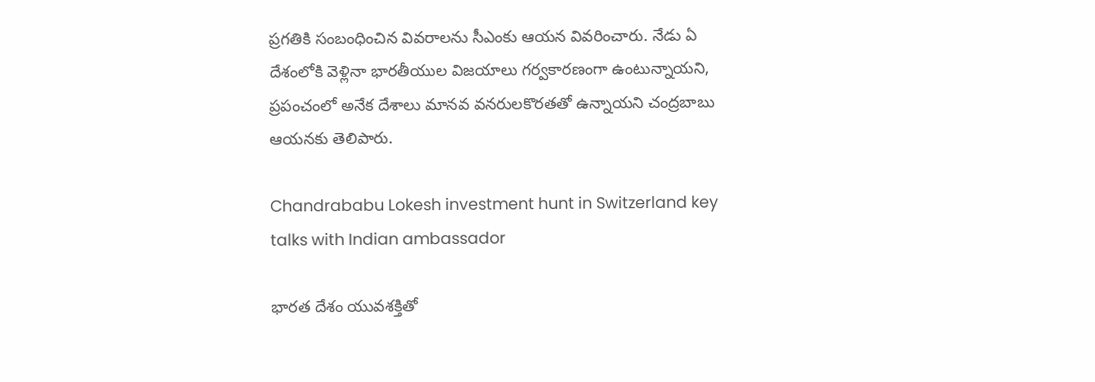ప్రగతికి సంబంధించిన వివరాలను సీఎంకు ఆయన వివరించారు. నేడు ఏ దేశంలోకి వెళ్లినా భారతీయుల విజయాలు గర్వకారణంగా ఉంటున్నాయని, ప్రపంచంలో అనేక దేశాలు మానవ వనరులకొరతతో ఉన్నాయని చంద్రబాబు ఆయనకు తెలిపారు.

Chandrababu Lokesh investment hunt in Switzerland key talks with Indian ambassador

భారత దేశం యువశక్తితో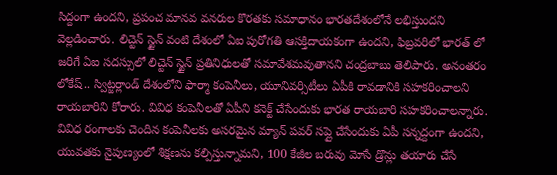సిద్దంగా ఉందని, ప్రపంచ మానవ వనరుల కొరతకు సమాధానం భారతదేశంలోనే లభిస్తుందని వెల్లడించారు. లిచ్టెన్ స్టైన్ వంటి దేశంలో ఏఐ పురోగతి ఆసక్తిదాయకంగా ఉందని, ఫిబ్రవరిలో భారత్ లో జరిగే ఏఐ సదస్సులో లిచ్టెన్ స్టైన్ ప్రతినిధులతో సమావేశమవుతానని చంద్రబాబు తెలిపారు. అనంతరం లోకేష్.. స్విట్జర్లాండ్ దేశంలోని ఫార్మా కంపెనీలు, యూనివర్సిటీలు ఏపీకి రావడానికి సహకరించాలని రాయబారిని కోరారు. వివిధ కంపెనీలతో ఏపీని కనెక్ట్ చేసేందుకు భారత రాయబారి సహకరించాలన్నారు. వివిధ రంగాలకు చెందిన కంపెనీలకు అసరమైన మ్యాన్ పవర్ సప్లై చేసేందుకు ఏపీ సన్నద్దంగా ఉందని, యువతకు నైపుణ్యంలో శిక్షణను కల్పిస్తున్నామని, 100 కేజీల బరువు మోసే డ్రొన్లు తయారు చేసే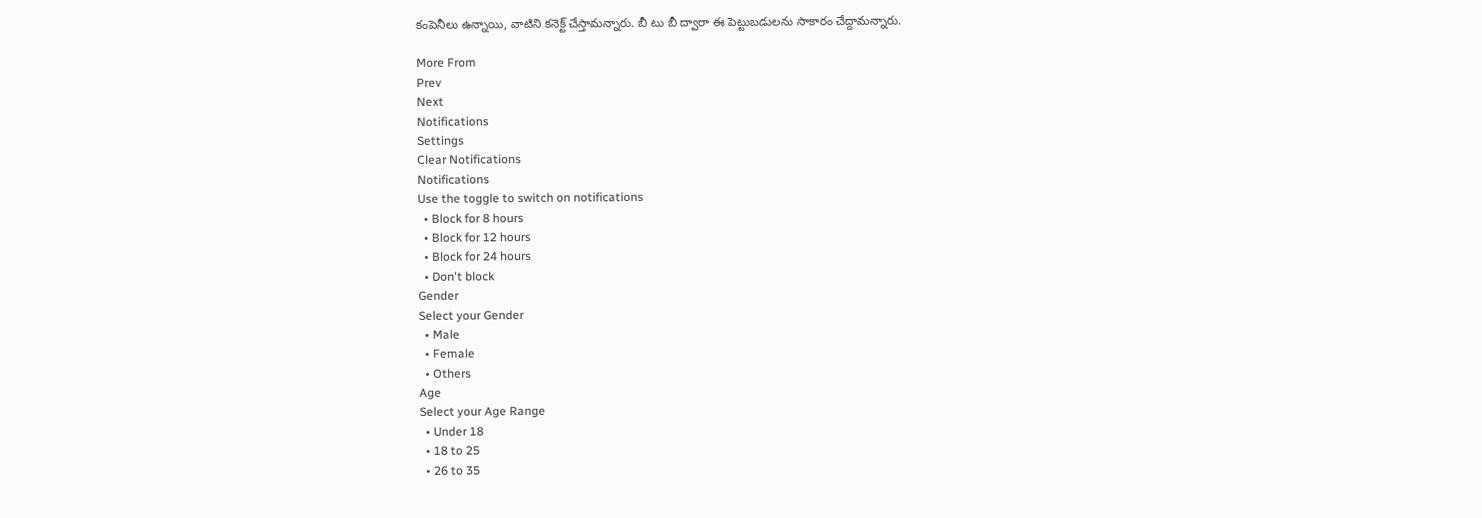కంపెనీలు ఉన్నాయి, వాటిని కనెక్ట్ చేస్తామన్నారు. బీ టు బీ ద్వారా ఈ పెట్టుబడులను సాకారం చేద్దామన్నారు.

More From
Prev
Next
Notifications
Settings
Clear Notifications
Notifications
Use the toggle to switch on notifications
  • Block for 8 hours
  • Block for 12 hours
  • Block for 24 hours
  • Don't block
Gender
Select your Gender
  • Male
  • Female
  • Others
Age
Select your Age Range
  • Under 18
  • 18 to 25
  • 26 to 35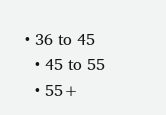• 36 to 45
  • 45 to 55
  • 55+